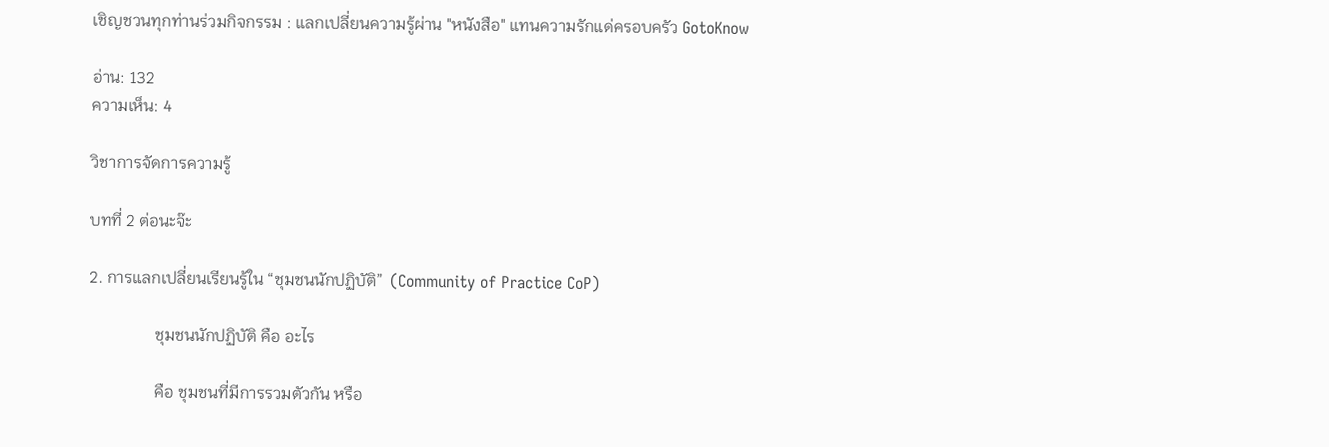เชิญชวนทุกท่านร่วมกิจกรรม : แลกเปลี่ยนความรู้ผ่าน "หนังสือ" แทนความรักแด่ครอบครัว GotoKnow

อ่าน: 132
ความเห็น: 4

วิชาการจัดการความรู้

บทที่ 2 ต่อนะจ๊ะ

2. การแลกเปลี่ยนเรียนรู้ใน “ชุมชนนักปฏิบัติ”  (Community of Practice CoP)

                ชุมชนนักปฏิบัติ คือ อะไร

                คือ ชุมชนที่มีการรวมตัวกัน หรือ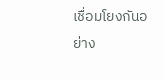เชื่อมโยงกันอย่าง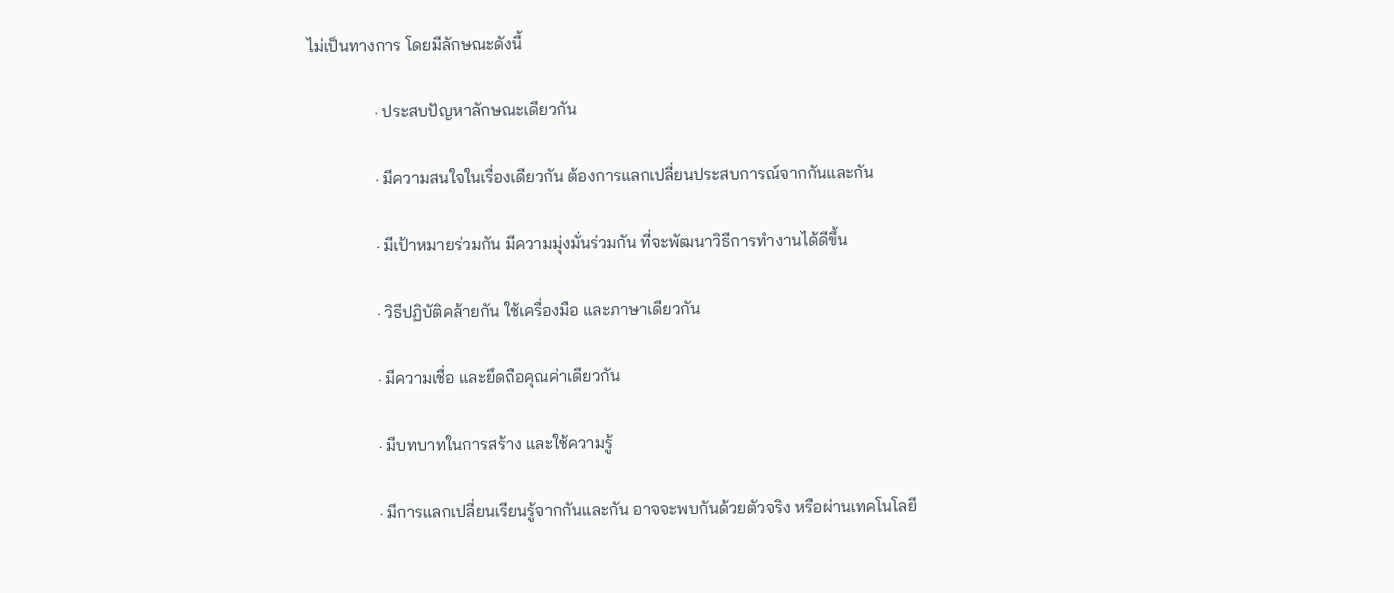ไม่เป็นทางการ โดยมีลักษณะดังนี้

                · ประสบปัญหาลักษณะเดียวกัน

                · มีความสนใจในเรื่องเดียวกัน ต้องการแลกเปลี่ยนประสบการณ์จากกันและกัน

                · มีเป้าหมายร่วมกัน มีความมุ่งมั่นร่วมกัน ที่จะพัฒนาวิธีการทำงานได้ดีขึ้น

                · วิธีปฏิบัติคล้ายกัน ใช้เครื่องมือ และภาษาเดียวกัน

                · มีความเชื่อ และยึดถือคุณค่าเดียวกัน

                · มีบทบาทในการสร้าง และใช้ความรู้

                · มีการแลกเปลี่ยนเรียนรู้จากกันและกัน อาจจะพบกันด้วยตัวจริง หรือผ่านเทคโนโลยี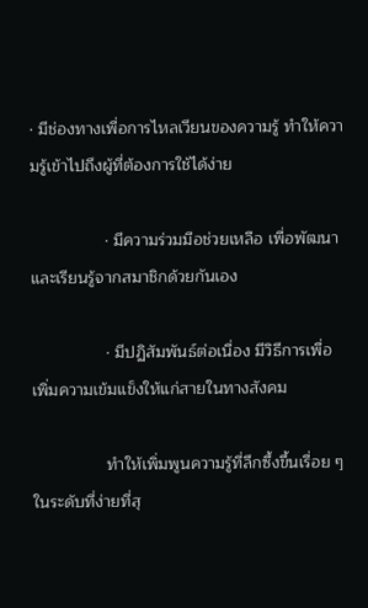· มีช่องทางเพื่อการไหลเวียนของความรู้ ทำให้ความรู้เข้าไปถึงผู้ที่ต้องการใช้ได้ง่าย

                · มีความร่วมมือช่วยเหลือ เพื่อพัฒนาและเรียนรู้จากสมาชิกด้วยกันเอง

                · มีปฏิสัมพันธ์ต่อเนื่อง มีวิธีการเพื่อเพิ่มความเข้มแข็งให้แก่สายในทางสังคม

                ทำให้เพิ่มพูนความรู้ที่ลึกซึ้งขึ้นเรื่อย ๆ ในระดับที่ง่ายที่สุ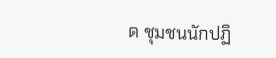ด ชุมชนนักปฏิ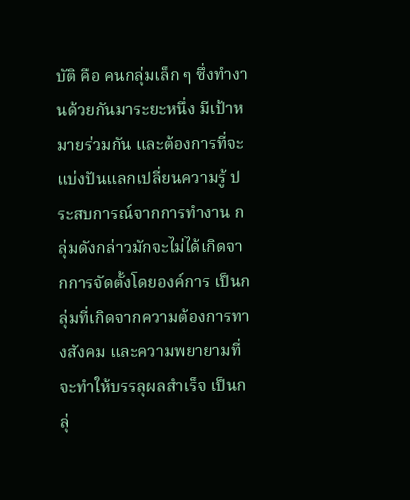บัติ คือ คนกลุ่มเล็ก ๆ ซึ่งทำงานด้วยกันมาระยะหนึ่ง มีเป้าหมายร่วมกัน และต้องการที่จะแบ่งปันแลกเปลี่ยนความรู้ ประสบการณ์จากการทำงาน กลุ่มดังกล่าวมักจะไม่ได้เกิดจากการจัดตั้งโดยองค์การ เป็นกลุ่มที่เกิดจากความต้องการทางสังคม และความพยายามที่จะทำให้บรรลุผลสำเร็จ เป็นกลุ่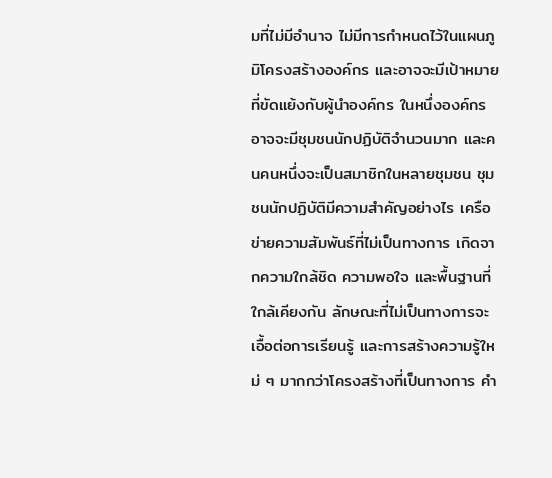มที่ไม่มีอำนาจ ไม่มีการกำหนดไว้ในแผนภูมิโครงสร้างองค์กร และอาจจะมีเป้าหมายที่ขัดแย้งกับผู้นำองค์กร ในหนึ่งองค์กรอาจจะมีชุมชนนักปฏิบัติจำนวนมาก และคนคนหนึ่งจะเป็นสมาชิกในหลายชุมชน ชุมชนนักปฏิบัติมีความสำคัญอย่างไร เครือข่ายความสัมพันธ์ที่ไม่เป็นทางการ เกิดจากความใกล้ชิด ความพอใจ และพื้นฐานที่ใกล้เคียงกัน ลักษณะที่ไม่เป็นทางการจะเอื้อต่อการเรียนรู้ และการสร้างความรู้ใหม่ ๆ มากกว่าโครงสร้างที่เป็นทางการ คำ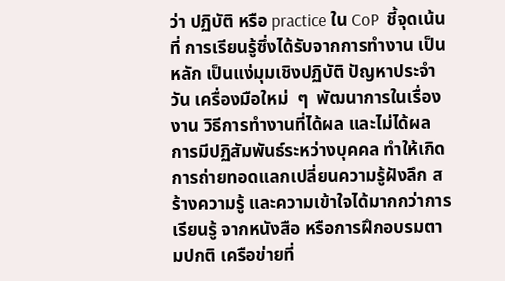ว่า ปฏิบัติ หรือ practice ใน CoP  ชี้จุดเน้นที่ การเรียนรู้ซึ่งได้รับจากการทำงาน เป็นหลัก เป็นแง่มุมเชิงปฏิบัติ ปัญหาประจำวัน เครื่องมือใหม่  ๆ  พัฒนาการในเรื่องงาน วิธีการทำงานที่ได้ผล และไม่ได้ผล การมีปฏิสัมพันธ์ระหว่างบุคคล ทำให้เกิดการถ่ายทอดแลกเปลี่ยนความรู้ฝังลึก สร้างความรู้ และความเข้าใจได้มากกว่าการเรียนรู้ จากหนังสือ หรือการฝึกอบรมตามปกติ เครือข่ายที่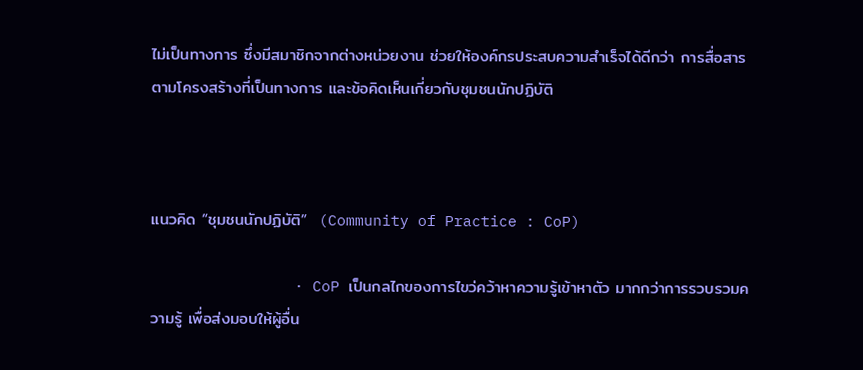ไม่เป็นทางการ ซึ่งมีสมาชิกจากต่างหน่วยงาน ช่วยให้องค์กรประสบความสำเร็จได้ดีกว่า การสื่อสารตามโครงสร้างที่เป็นทางการ และข้อคิดเห็นเกี่ยวกับชุมชนนักปฏิบัติ



แนวคิด “ชุมชนนักปฏิบัติ”  (Community of Practice : CoP)

                · CoP เป็นกลไกของการไขว่คว้าหาความรู้เข้าหาตัว มากกว่าการรวบรวมความรู้ เพื่อส่งมอบให้ผู้อื่น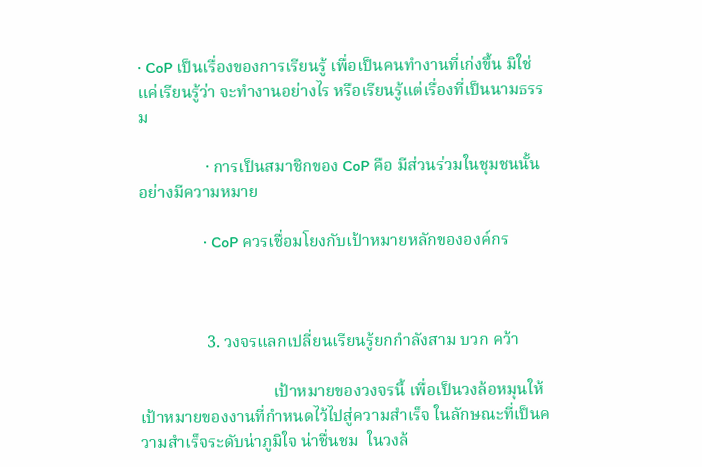· CoP เป็นเรื่องของการเรียนรู้ เพื่อเป็นคนทำงานที่เก่งขึ้น มิใช่แค่เรียนรู้ว่า จะทำงานอย่างไร หรือเรียนรู้แต่เรื่องที่เป็นนามธรรม

                · การเป็นสมาชิกของ CoP คือ มีส่วนร่วมในชุมชนนั้น อย่างมีความหมาย

                · CoP ควรเชื่อมโยงกับเป้าหมายหลักขององค์กร



                3. วงจรแลกเปลี่ยนเรียนรู้ยกกำลังสาม บวก คว้า

                                เป้าหมายของวงจรนี้ เพื่อเป็นวงล้อหมุนให้เป้าหมายของงานที่กำหนดไว้ไปสู่ความสำเร็จ ในลักษณะที่เป็นความสำเร็จระดับน่าภูมิใจ น่าชื่นชม  ในวงล้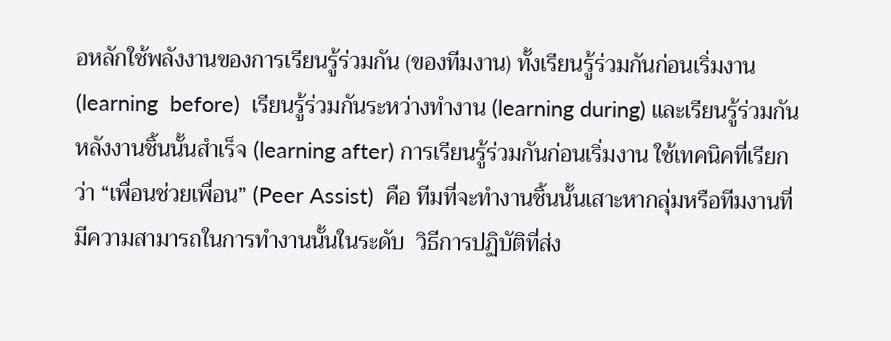อหลักใช้พลังงานของการเรียนรู้ร่วมกัน (ของทีมงาน) ทั้งเรียนรู้ร่วมกันก่อนเริ่มงาน (learning  before)  เรียนรู้ร่วมกันระหว่างทำงาน (learning during) และเรียนรู้ร่วมกันหลังงานชิ้นนั้นสำเร็จ (learning after) การเรียนรู้ร่วมกันก่อนเริ่มงาน ใช้เทคนิคที่เรียกว่า “เพื่อนช่วยเพื่อน” (Peer Assist)  คือ ทีมที่จะทำงานชิ้นนั้นเสาะหากลุ่มหรือทีมงานที่มีความสามารถในการทำงานนั้นในระดับ  วิธีการปฏิบัติที่ส่ง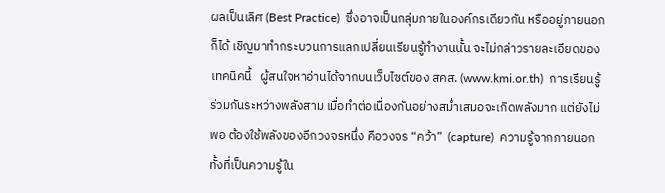ผลเป็นเลิศ (Best Practice)  ซึ่งอาจเป็นกลุ่มภายในองค์กรเดียวกัน หรืออยู่ภายนอกก็ได้ เชิญมาทำกระบวนการแลกเปลี่ยนเรียนรู้ทำงานนั้น จะไม่กล่าวรายละเอียดของเทคนิคนี้   ผู้สนใจหาอ่านได้จากบนเว็บไซต์ของ สคส. (www.kmi.or.th)  การเรียนรู้ร่วมกันระหว่างพลังสาม เมื่อทำต่อเนื่องกันอย่างสม่ำเสมอจะเกิดพลังมาก แต่ยังไม่พอ ต้องใช้พลังของอีกวงจรหนึ่ง คือวงจร “คว้า”  (capture)  ความรู้จากภายนอก ทั้งที่เป็นความรู้ใน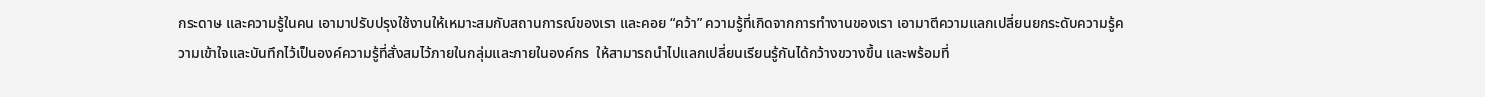กระดาษ และความรู้ในคน เอามาปรับปรุงใช้งานให้เหมาะสมกับสถานการณ์ของเรา และคอย “คว้า” ความรู้ที่เกิดจากการทำงานของเรา เอามาตีความแลกเปลี่ยนยกระดับความรู้ความเข้าใจและบันทึกไว้เป็นองค์ความรู้ที่สั่งสมไว้ภายในกลุ่มและภายในองค์กร  ให้สามารถนำไปแลกเปลี่ยนเรียนรู้กันได้กว้างขวางขึ้น และพร้อมที่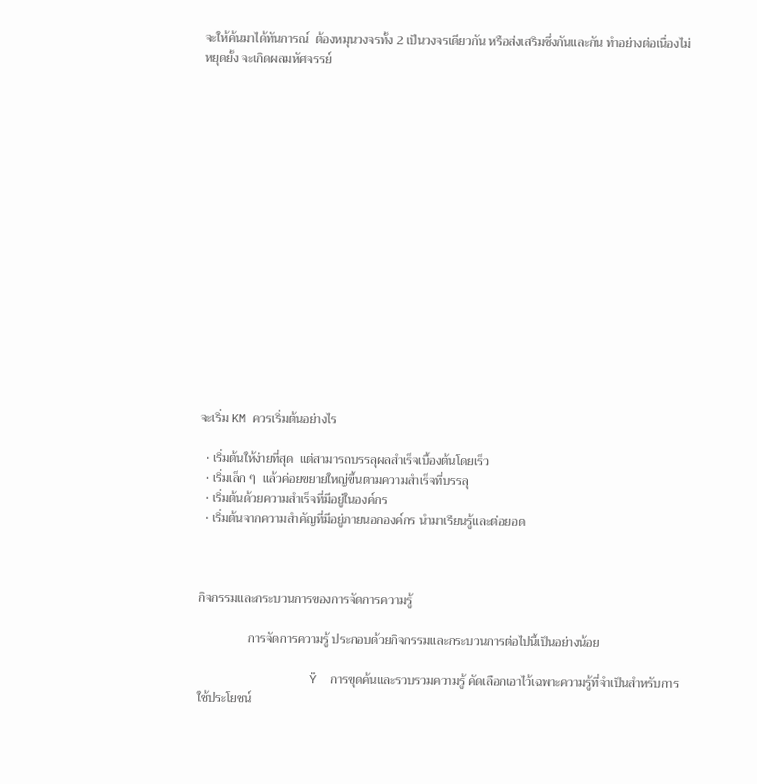จะให้ค้นมาได้ทันการณ์  ต้องหมุนวงจรทั้ง 2 เป็นวงจรเดียวกัน หรือส่งเสริมซึ่งกันและกัน ทำอย่างต่อเนื่องไม่หยุดยั้ง จะเกิดผลมหัศจรรย์

















จะเริ่ม KM ควรเริ่มต้นอย่างไร

  • เริ่มต้นให้ง่ายที่สุด  แต่สามารถบรรลุผลสำเร็จเบื้องต้นโดยเร็ว
  • เริ่มเล็ก ๆ  แล้วค่อยขยายใหญ่ขึ้นตามความสำเร็จที่บรรลุ
  • เริ่มต้นด้วยความสำเร็จที่มีอยู่ในองค์กร
  • เริ่มต้นจากความสำคัญที่มีอยู่ภายนอกองค์กร นำมาเรียนรู้และต่อยอด



กิจกรรมและกระบวนการของการจัดการความรู้

                การจัดการความรู้ ประกอบด้วยกิจกรรมและกระบวนการต่อไปนี้เป็นอย่างน้อย

                Ÿ  การขุดค้นและรวบรวมความรู้ คัดเลือกเอาไว้เฉพาะความรู้ที่จำเป็นสำหรับการใช้ประโยชน์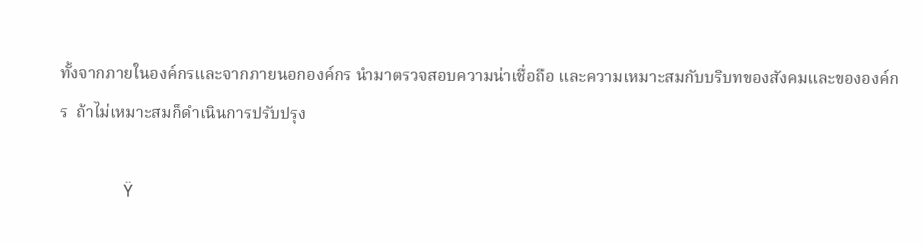ทั้งจากภายในองค์กรและจากภายนอกองค์กร นำมาตรวจสอบความน่าเชื่อถือ และความเหมาะสมกับบริบทของสังคมและขององค์กร  ถ้าไม่เหมาะสมก็ดำเนินการปรับปรุง

                Ÿ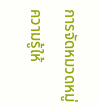การจัดหมวดหมู่ความรู้ให้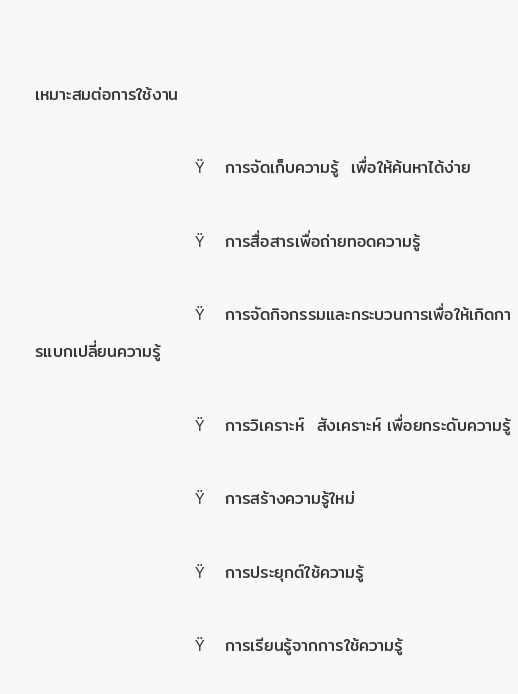เหมาะสมต่อการใช้งาน

                Ÿ  การจัดเก็บความรู้  เพื่อให้ค้นหาได้ง่าย

                Ÿ  การสื่อสารเพื่อถ่ายทอดความรู้

                Ÿ  การจัดกิจกรรมและกระบวนการเพื่อให้เกิดการแบกเปลี่ยนความรู้

                Ÿ  การวิเคราะห์  สังเคราะห์ เพื่อยกระดับความรู้

                Ÿ  การสร้างความรู้ใหม่

                Ÿ  การประยุกต์ใช้ความรู้

                Ÿ  การเรียนรู้จากการใช้ความรู้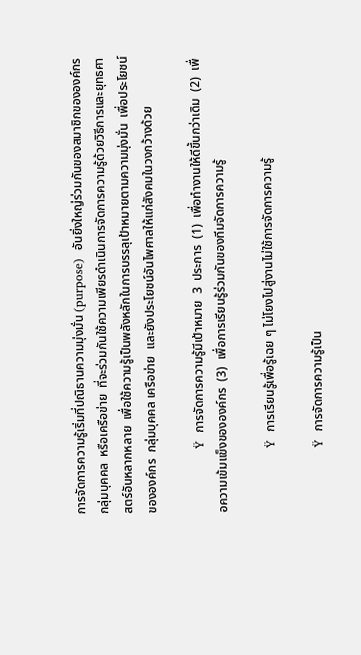การจัดการความรู้เริ่มที่ปณิธานความมุ่งมั่น (purpose)  อันยิ่งใหญ่ร่วมกันของสมาชิกขององค์กร  กลุ่มบุคคล  หรือเครือข่าย  ที่จะร่วมกันใช้ความเพียรดำเนินการจัดการความรู้ด้วยวิธีการและยุทธศาสตร์อันหลากหลาย  เพื่อใช้ความรู้เป็นพลังหลักในการบรรลุเป้าหมายตามความมุ่งมั่น  เพื่อประโยชน์ขององค์กร  กลุ่มบุคคล เครือข่าย  และยังประโยชน์อันไพศาลให้แก่สังคมในวงกว้างด้วย

                Ÿ  การจัดการความรู้มีเป้าหมาย  3  ประการ  (1)  เพื่อทำงานให้ดีขึ้นกว่าเดิม  (2)  เพื่อความเข้มแข็งขององค์กร  (3)  เพื่อการเรียนรู้ร่วมกันของทีมจัดการความรู้

                Ÿ  การเรียนรู้เพื่อรู้เฉย ๆ ไม่โยงไปสู่งานไม่ใช้การจัดการความรู้

                Ÿ  การจัดการความรู้เป็น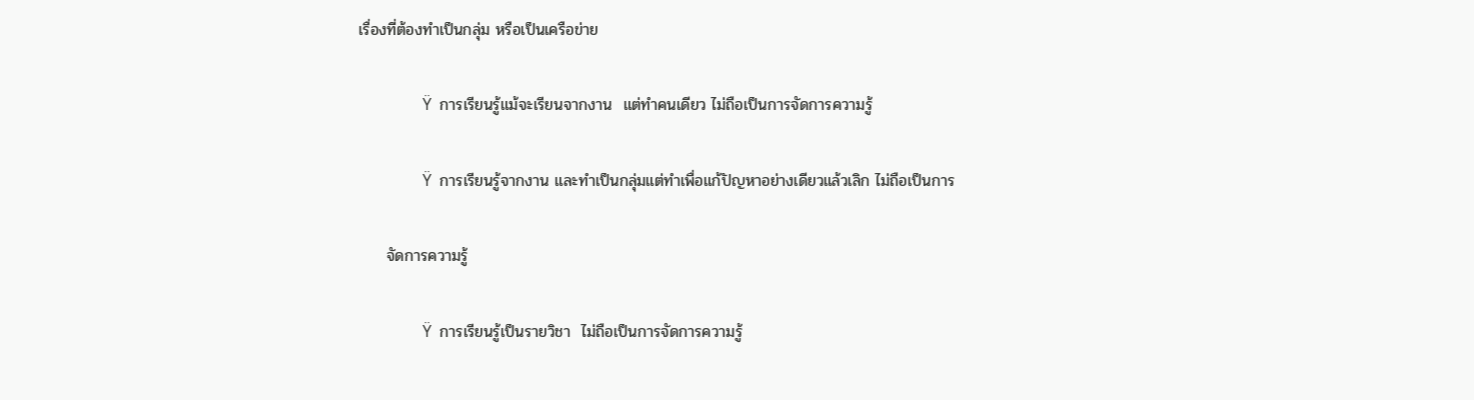เรื่องที่ต้องทำเป็นกลุ่ม หรือเป็นเครือข่าย

                Ÿ  การเรียนรู้แม้จะเรียนจากงาน  แต่ทำคนเดียว ไม่ถือเป็นการจัดการความรู้

                Ÿ  การเรียนรู้จากงาน และทำเป็นกลุ่มแต่ทำเพื่อแก้ปัญหาอย่างเดียวแล้วเลิก ไม่ถือเป็นการ

     จัดการความรู้

                Ÿ  การเรียนรู้เป็นรายวิชา  ไม่ถือเป็นการจัดการความรู้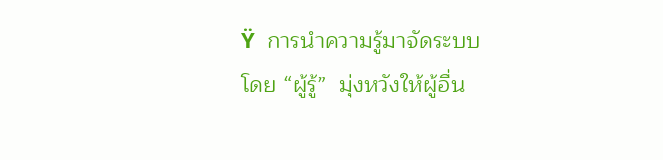Ÿ  การนำความรู้มาจัดระบบ  โดย “ผู้รู้”  มุ่งหวังให้ผู้อื่น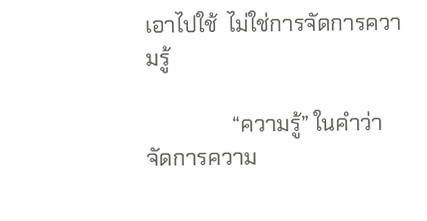เอาไปใช้  ไม่ใช่การจัดการความรู้

                “ความรู้” ในคำว่าจัดการความ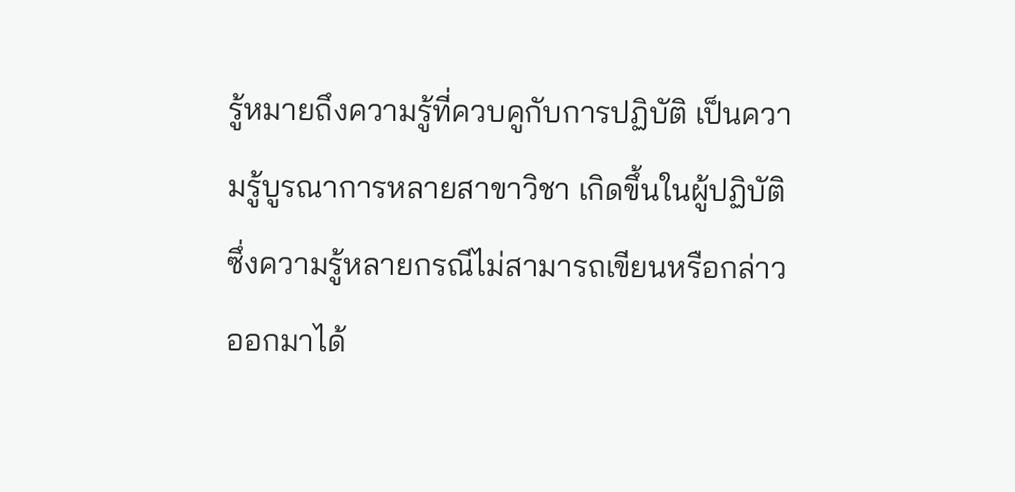รู้หมายถึงความรู้ที่ควบคูกับการปฏิบัติ เป็นความรู้บูรณาการหลายสาขาวิชา เกิดขึ้นในผู้ปฏิบัติ  ซึ่งความรู้หลายกรณีไม่สามารถเขียนหรือกล่าวออกมาได้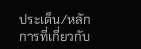ประเด็น/หลักการที่เกี่ยวกับ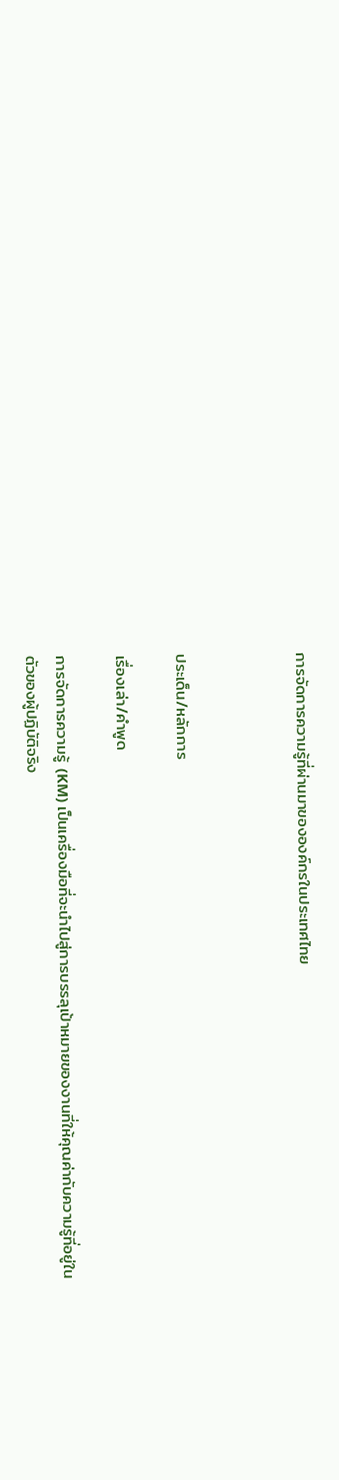การจัดการความรู้ที่ผ่านมาขององค์กรในประเทศไทย



ประเด็น/หลักการ

เรื่องเล่า/คำพูด

การจัดการความรู้ (KM) เป็นเครื่องมือที่จะนำไปสู่การบรรลุเป้าหมายของงานที่ให้คุณค่ากับความรู้ที่อยู่ในตัวของผู้ปฏิบัติจริง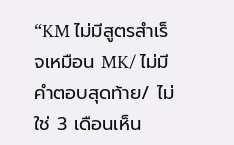“KM ไม่มีสูตรสำเร็จเหมือน MK/ ไม่มีคำตอบสุดท้าย/ ไม่ใช่ 3 เดือนเห็น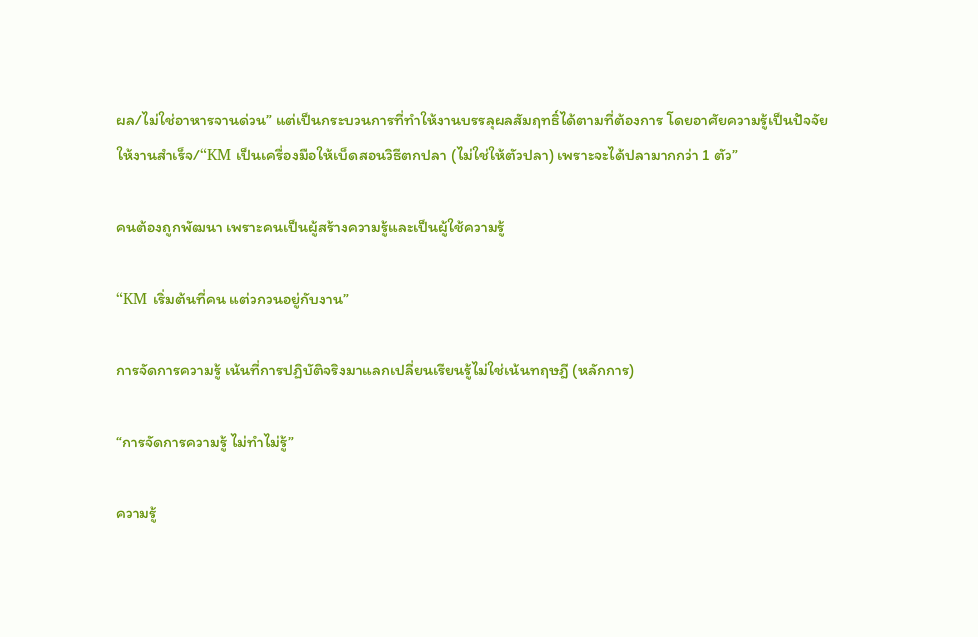ผล/ไม่ใช่อาหารจานด่วน” แต่เป็นกระบวนการที่ทำให้งานบรรลุผลสัมฤทธิ์ได้ตามที่ต้องการ โดยอาศัยความรู้เป็นปัจจัยให้งานสำเร็จ/“KM เป็นเครื่องมือให้เบ็ดสอนวิธีตกปลา (ไม่ใช่ให้ตัวปลา) เพราะจะได้ปลามากกว่า 1 ตัว”

คนต้องถูกพัฒนา เพราะคนเป็นผู้สร้างความรู้และเป็นผู้ใช้ความรู้

“KM เริ่มต้นที่คน แต่วกวนอยู่กับงาน”

การจัดการความรู้ เน้นที่การปฏิบัติจริงมาแลกเปลี่ยนเรียนรู้ไม่ใช่เน้นทฤษฎี (หลักการ)

“การจัดการความรู้ ไม่ทำไม่รู้”

ความรู้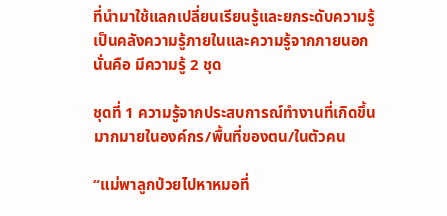ที่นำมาใช้แลกเปลี่ยนเรียนรู้และยกระดับความรู้ เป็นคลังความรู้ภายในและความรู้จากภายนอก นั่นคือ มีความรู้ 2 ชุด

ชุดที่ 1 ความรู้จากประสบการณ์ทำงานที่เกิดขึ้นมากมายในองค์กร/พื้นที่ของตน/ในตัวคน

“แม่พาลูกป่วยไปหาหมอที่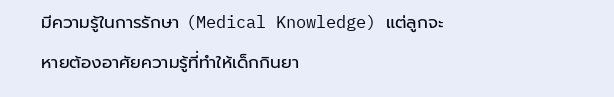มีความรู้ในการรักษา (Medical Knowledge) แต่ลูกจะหายต้องอาศัยความรู้ที่ทำให้เด็กกินยา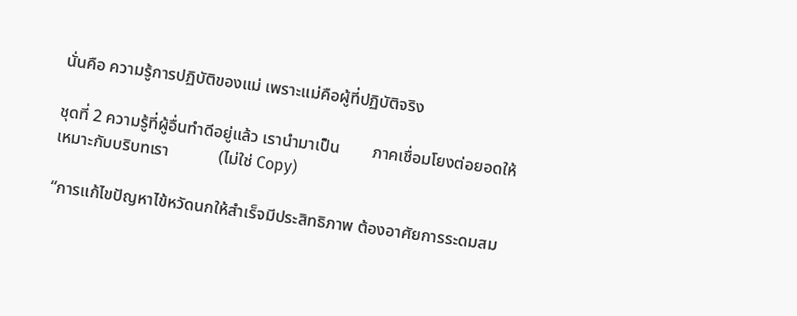นั่นคือ ความรู้การปฏิบัติของแม่ เพราะแม่คือผู้ที่ปฏิบัติจริง

ชุดที่ 2 ความรู้ที่ผู้อื่นทำดีอยู่แล้ว เรานำมาเป็น        ภาคเชื่อมโยงต่อยอดให้เหมาะกับบริบทเรา            (ไม่ใช่ Copy)

“การแก้ไขปัญหาไข้หวัดนกให้สำเร็จมีประสิทธิภาพ ต้องอาศัยการระดมสม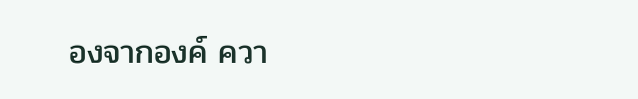องจากองค์ ควา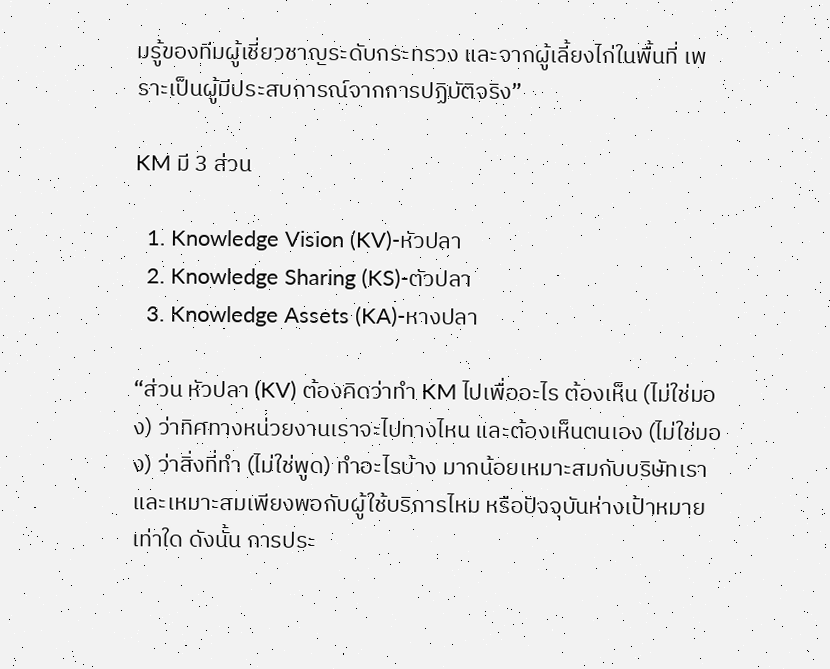มรู้ของทีมผู้เชี่ยวชาญระดับกระทรวง และจากผู้เลี้ยงไก่ในพื้นที่ เพราะเป็นผู้มีประสบการณ์จากการปฏิบัติจริง”

KM มี 3 ส่วน

  1. Knowledge Vision (KV)-หัวปลา
  2. Knowledge Sharing (KS)-ตัวปลา
  3. Knowledge Assets (KA)-หางปลา

“ส่วน หัวปลา (KV) ต้องคิดว่าทำ KM ไปเพื่ออะไร ต้องเห็น (ไม่ใช่มอง) ว่าทิศทางหน่วยงานเราจะไปทางไหน และต้องเห็นตนเอง (ไม่ใช่มอง) ว่าสิ่งที่ทำ (ไม่ใช่พูด) ทำอะไรบ้าง มากน้อยเหมาะสมกับบริษัทเราและเหมาะสมเพียงพอกับผู้ใช้บริการไหม หรือปัจจุบันห่างเป้าหมายเท่าใด ดังนั้น การประ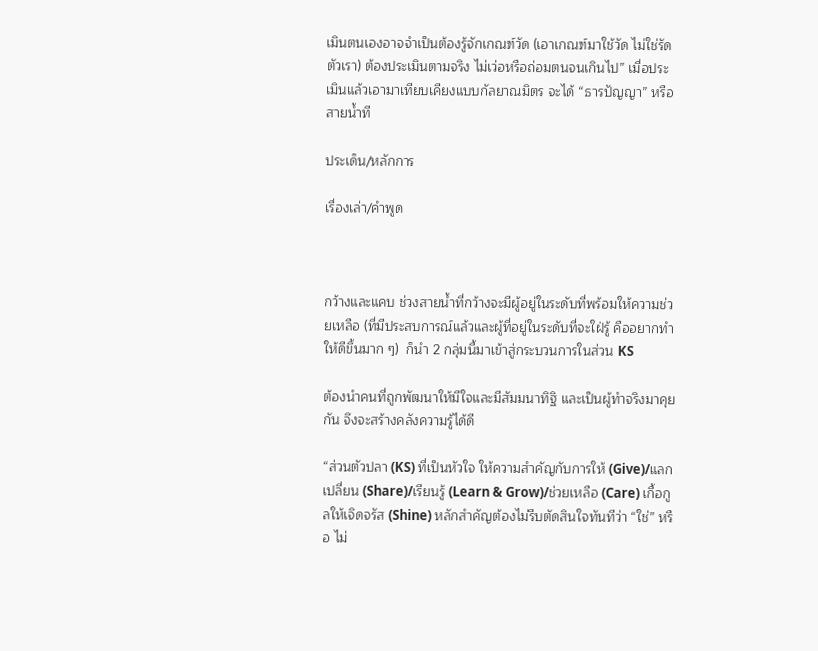เมินตนเองอาจจำเป็นต้องรู้จักเกณฑ์วัด (เอาเกณฑ์มาใช้วัด ไม่ใช่รัดตัวเรา) ต้องประเมินตามจริง ไม่เว่อหรือถ่อมตนจนเกินไป” เมื่อประเมินแล้วเอามาเทียบเคียงแบบกัลยาณมิตร จะได้ “ธารปัญญา” หรือสายน้ำที

ประเด็น/หลักการ

เรื่องเล่า/คำพูด



กว้างและแคบ ช่วงสายน้ำที่กว้างจะมีผู้อยู่ในระดับที่พร้อมให้ความช่วยเหลือ (ที่มีประสบการณ์แล้วและผู้ที่อยู่ในระดับที่จะใฝ่รู้ คืออยากทำให้ดีขึ้นมาก ๆ)  ก็นำ 2 กลุ่มนี้มาเข้าสู่กระบวนการในส่วน KS

ต้องนำคนที่ถูกพัฒนาให้มีใจและมีสัมมนาทิฐิ และเป็นผู้ทำจริงมาคุยกัน จึงจะสร้างคลังความรู้ได้ดี

“ส่วนตัวปลา (KS) ที่เป็นหัวใจ ให้ความสำคัญกับการให้ (Give)/แลกเปลี่ยน (Share)/เรียนรู้ (Learn & Grow)/ช่วยเหลือ (Care) เกื้อกูลให้เจิดจรัส (Shine) หลักสำคัญต้องไม่รีบตัดสินใจทันทีว่า “ใช่” หรือ ไม่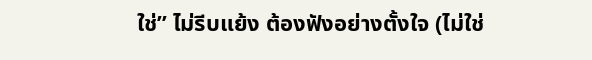ใช่” ไม่รีบแย้ง ต้องฟังอย่างตั้งใจ (ไม่ใช่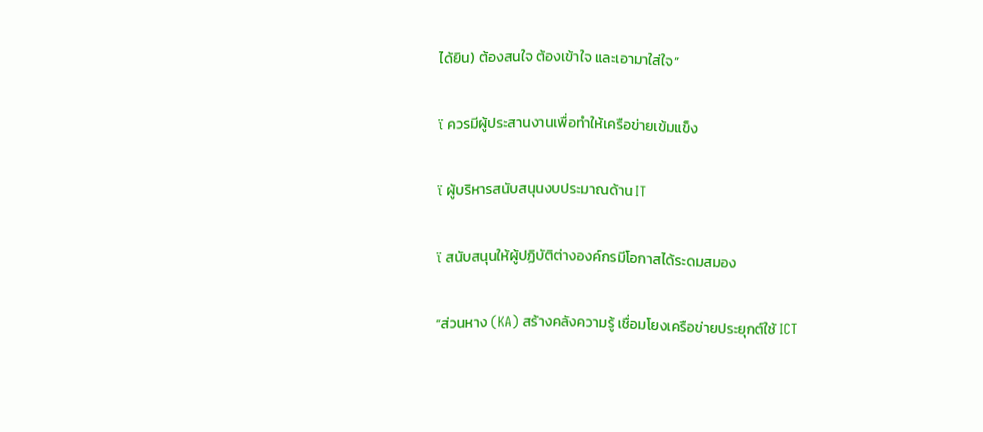ได้ยิน) ต้องสนใจ ต้องเข้าใจ และเอามาใส่ใจ”

ï ควรมีผู้ประสานงานเพื่อทำให้เครือข่ายเข้มแข็ง

ï ผู้บริหารสนับสนุนงบประมาณด้าน IT

ï สนับสนุนให้ผู้ปฏิบัติต่างองค์กรมีโอกาสได้ระดมสมอง

“ส่วนหาง (KA) สร้างคลังความรู้ เชื่อมโยงเครือข่ายประยุกต์ใช้ ICT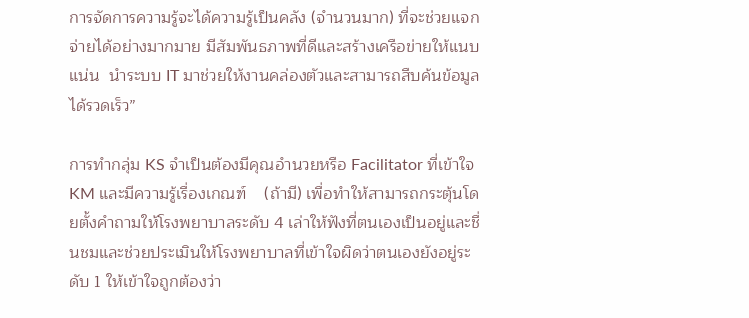การจัดการความรู้จะได้ความรู้เป็นคลัง (จำนวนมาก) ที่จะช่วยแจกจ่ายได้อย่างมากมาย มีสัมพันธภาพที่ดีและสร้างเครือข่ายให้แนบแน่น  นำระบบ IT มาช่วยให้งานคล่องตัวและสามารถสืบค้นข้อมูลได้รวดเร็ว”

การทำกลุ่ม KS จำเป็นต้องมีคุณอำนวยหรือ Facilitator ที่เข้าใจ KM และมีความรู้เรื่องเกณฑ์    (ถ้ามี) เพื่อทำให้สามารถกระตุ้นโดยตั้งคำถามให้โรงพยาบาลระดับ 4 เล่าให้ฟังที่ตนเองเป็นอยู่และชื่นชมและช่วยประเมินให้โรงพยาบาลที่เข้าใจผิดว่าตนเองยังอยู่ระดับ 1 ให้เข้าใจถูกต้องว่า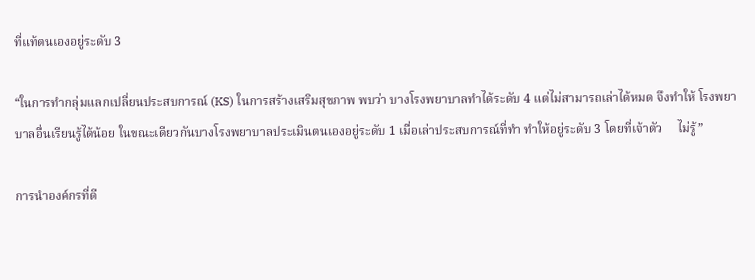ที่แท้ตนเองอยู่ระดับ 3

“ในการทำกลุ่มแลกเปลี่ยนประสบการณ์ (KS) ในการสร้างเสริมสุขภาพ พบว่า บางโรงพยาบาลทำได้ระดับ 4 แต่ไม่สามารถเล่าได้หมด จึงทำให้ โรงพยาบาลอื่นเรียนรู้ได้น้อย ในขณะเดียวกันบางโรงพยาบาลประเมินตนเองอยู่ระดับ 1 เมื่อเล่าประสบการณ์ที่ทำ ทำให้อยู่ระดับ 3 โดยที่เจ้าตัว     ไม่รู้”

การนำองค์กรที่ดี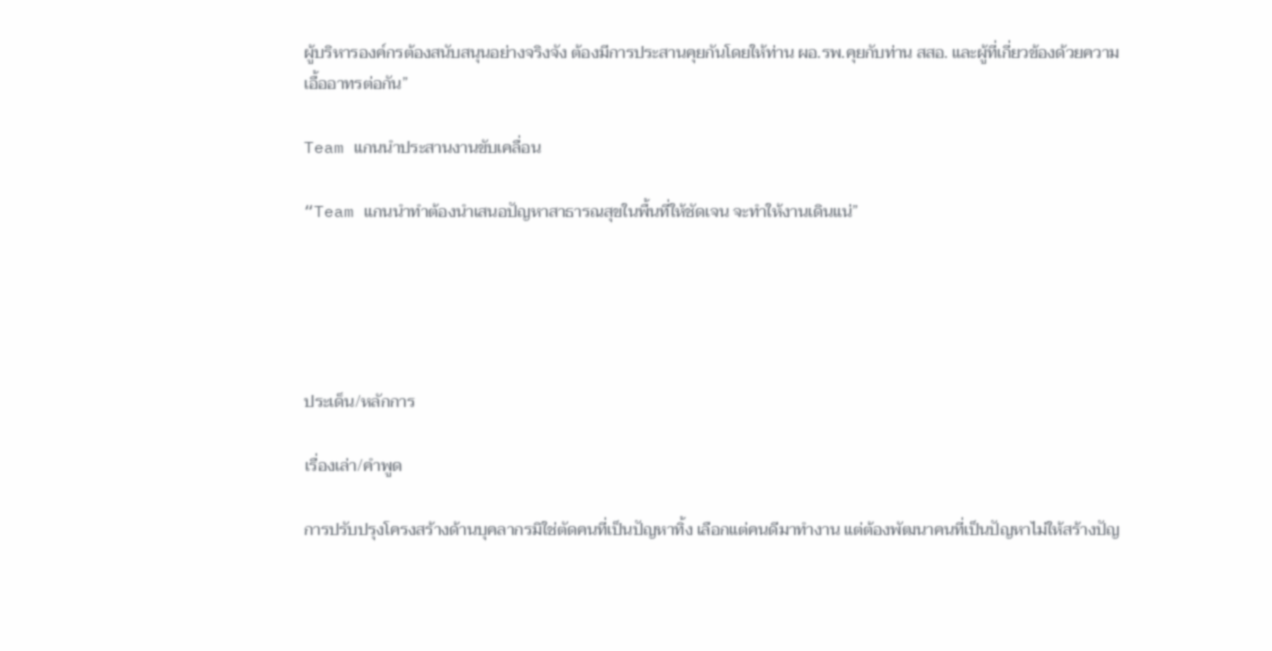ผู้บริหารองค์กรต้องสนับสนุนอย่างจริงจัง ต้องมีการประสานคุยกันโดยให้ท่าน ผอ.รพ.คุยกับท่าน สสอ. และผู้ที่เกี่ยวข้องด้วยความเอื้ออาทรต่อกัน”

Team แกนนำประสานงานขับเคลื่อน

“Team แกนนำทำต้องนำเสนอปัญหาสาธารณสุขในพื้นที่ให้ชัดเจน จะทำให้งานเดินแน่”





ประเด็น/หลักการ

เรื่องเล่า/คำพูด

การปรับปรุงโครงสร้างด้านบุคลากรมิใช่ตัดคนที่เป็นปัญหาทิ้ง เลือกแต่คนดีมาทำงาน แต่ต้องพัฒนาคนที่เป็นปัญหาไม่ให้สร้างปัญ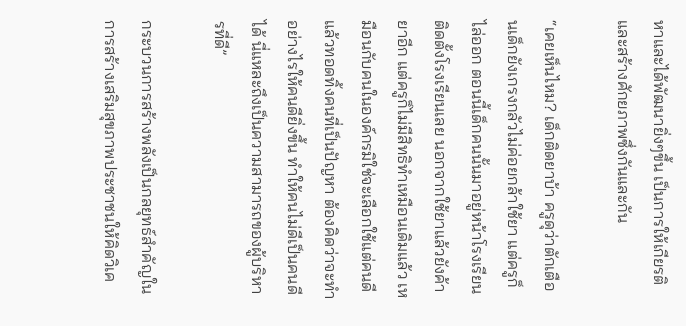หาและได้พัฒนายิ่งๆขึ้น เป็นการให้เกียรติและสร้างศักยภาพซึ่งกันและกัน

“เคยเห็นไหม? เด็กติดยาบ้า ครูดุว่าตักเตือนเด็กยังเกรงกลัวไม่ค่อยกล้าใช้ยา แต่ครูก็ไล่ออก ตอนนี้เด็กคนนั้นมาอยู่หน้าโรงเรียน ติดตั้งโรงเรียนเลย นอกจากใช้ยาแล้วยังค้ายาอีก แต่ครูก็ไม่มีสิทธิทำเหมือนเดิมแล้ว เหมือนกับคนในองค์กรมิใช่จะเลือกใช้แต่คนดี แล้วทอดทิ้งคนที่เป็นปัญหา ต้องคิดว่าจะทำอย่างไรให้คนดียิ่งขึ้น ทำให้คนไม่ดีเป็นคนดีได้ นี่แหละถึงเป็นความสามารถของผู้บริหารที่ดี”

กระบวนการสร้างพลังเป็นกลยุทธ์สำคัญในการสร้างเสริมสุขภาพประชาชนให้คิดวิเค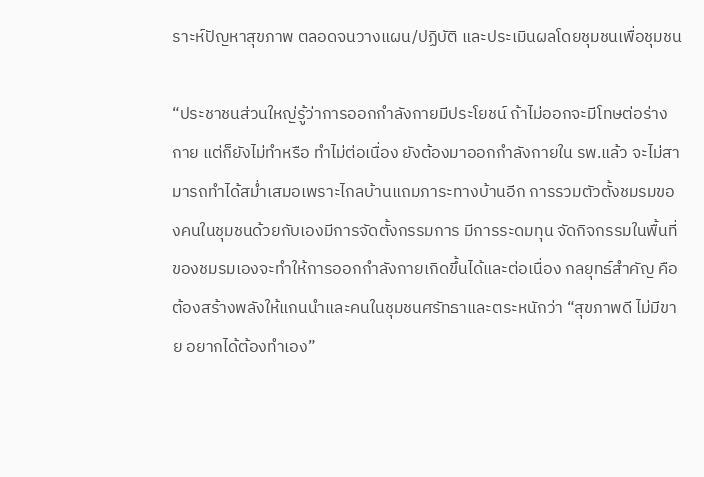ราะห์ปัญหาสุขภาพ ตลอดจนวางแผน/ปฏิบัติ และประเมินผลโดยชุมชนเพื่อชุมชน

“ประชาชนส่วนใหญ่รู้ว่าการออกกำลังกายมีประโยชน์ ถ้าไม่ออกจะมีโทษต่อร่างกาย แต่ก็ยังไม่ทำหรือ ทำไม่ต่อเนื่อง ยังต้องมาออกกำลังกายใน รพ.แล้ว จะไม่สามารถทำได้สม่ำเสมอเพราะไกลบ้านแถมภาระทางบ้านอีก การรวมตัวตั้งชมรมของคนในชุมชนด้วยกับเองมีการจัดตั้งกรรมการ มีการระดมทุน จัดกิจกรรมในพื้นที่ของชมรมเองจะทำให้การออกกำลังกายเกิดขึ้นได้และต่อเนื่อง กลยุทธ์สำคัญ คือ ต้องสร้างพลังให้แกนนำและคนในชุมชนศรัทธาและตระหนักว่า “สุขภาพดี ไม่มีขาย อยากได้ต้องทำเอง”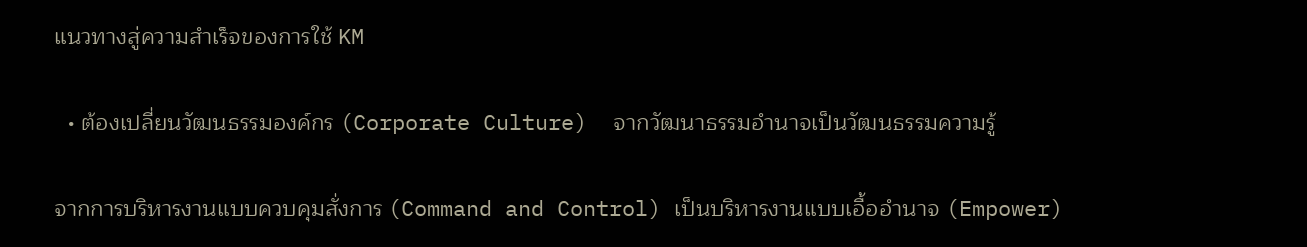แนวทางสู่ความสำเร็จของการใช้ KM

  • ต้องเปลี่ยนวัฒนธรรมองค์กร (Corporate Culture)  จากวัฒนาธรรมอำนาจเป็นวัฒนธรรมความรู้

จากการบริหารงานแบบควบคุมสั่งการ (Command and Control) เป็นบริหารงานแบบเอื้ออำนาจ (Empower)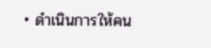• ดำเนินการให้คน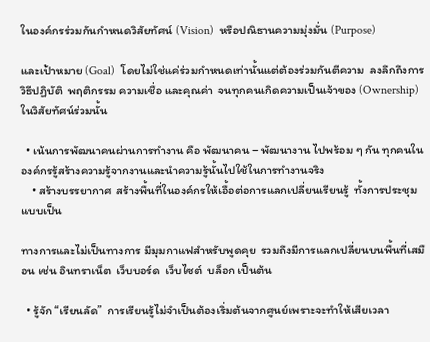ในองค์กรร่วมกันกำหนดวิสัยทัศน์ (Vision)  หรือปณิธานความมุ่งมั่น (Purpose)

และเป้าหมาย (Goal)  โดยไม่ใช่แค่ร่วมกำหนดเท่านั้นแต่ต้องร่วมกันตีความ  ลงลึกถึงการวิธีปฏิบัติ  พฤติกรรม ความเชื่อ และคุณค่า  จนทุกคนเกิดความเป็นเจ้าของ (Ownership)  ในวิสัยทัศน์ร่วมนั้น

  • เน้นการพัฒนาคนผ่านการทำงาน คือ พัฒนาคน – พัฒนางาน ไปพร้อม ๆ กัน ทุกคนในองค์กรรู้สร้างความรู้จากงานและนำความรู้นั้นไปใช้ในการทำงานจริง
    • สร้างบรรยากาศ  สร้างพื้นที่ในองค์กรให้เอื้อต่อการแลกเปลี่ยนเรียนรู้  ทั้งการประชุมแบบเป็น

ทางการและไม่เป็นทางการ มีมุมกาแฟสำหรับพูดคุย  รวมถึงมีการแลกเปลี่ยนบนพื้นที่เสมือน เช่น อินทราเน็ต  เว็บบอร์ด  เว็บไซต์  บล็อก เป็นต้น

  • รู้จัก “เรียนลัด”  การเรียนรู้ไม่จำเป็นต้องเริ่มต้นจากศูนย์เพราะจะทำให้เสียเวลา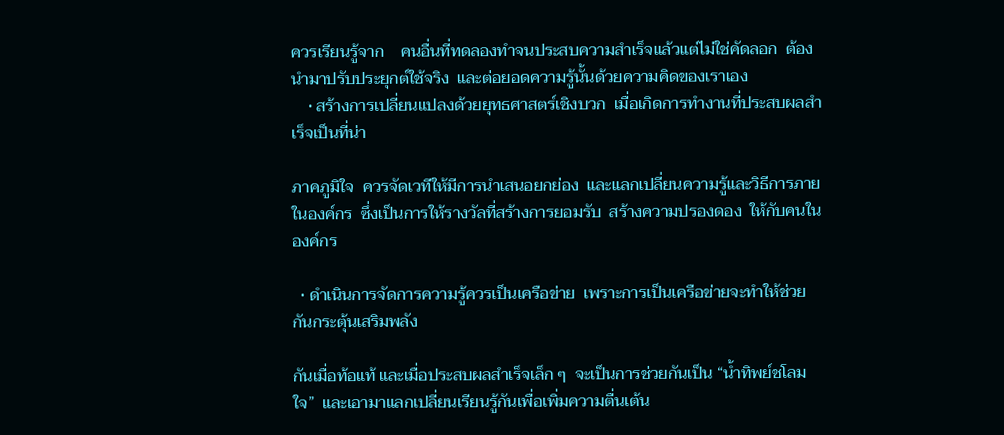ควรเรียนรู้จาก    คนอื่นที่ทดลองทำจนประสบความสำเร็จแล้วแต่ไม่ใช่คัดลอก  ต้องนำมาปรับประยุกต์ใช้จริง  และต่อยอดความรู้นั้นด้วยความคิดของเราเอง
    • สร้างการเปลี่ยนแปลงด้วยยุทธศาสตร์เชิงบวก  เมื่อเกิดการทำงานที่ประสบผลสำเร็จเป็นที่น่า

ภาคภูมิใจ  ควรจัดเวทีให้มีการนำเสนอยกย่อง  และแลกเปลี่ยนความรู้และวิธีการภายในองค์กร  ซึ่งเป็นการให้รางวัลที่สร้างการยอมรับ  สร้างความปรองดอง  ให้กับคนในองค์กร

  • ดำเนินการจัดการความรู้ควรเป็นเครือข่าย  เพราะการเป็นเครือข่ายจะทำให้ช่วยกันกระตุ้นเสริมพลัง

กันเมื่อท้อแท้ และเมื่อประสบผลสำเร็จเล็ก ๆ  จะเป็นการช่วยกันเป็น “น้ำทิพย์ชโลมใจ”  และเอามาแลกเปลี่ยนเรียนรู้กันเพื่อเพิ่มความตื่นเต้น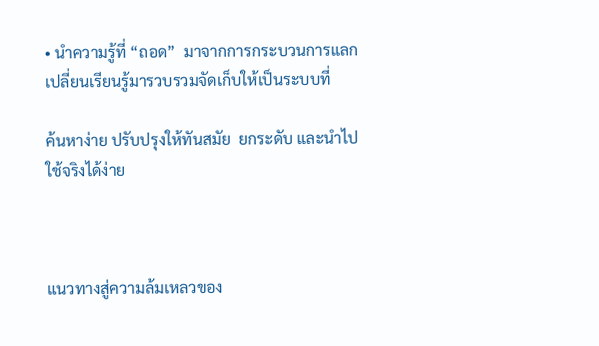• นำความรู้ที่ “ถอด”  มาจากการกระบวนการแลกเปลี่ยนเรียนรู้มารวบรวมจัดเก็บให้เป็นระบบที่

ค้นหาง่าย ปรับปรุงให้ทันสมัย  ยกระดับ และนำไปใช้จริงได้ง่าย



แนวทางสู่ความล้มเหลวของ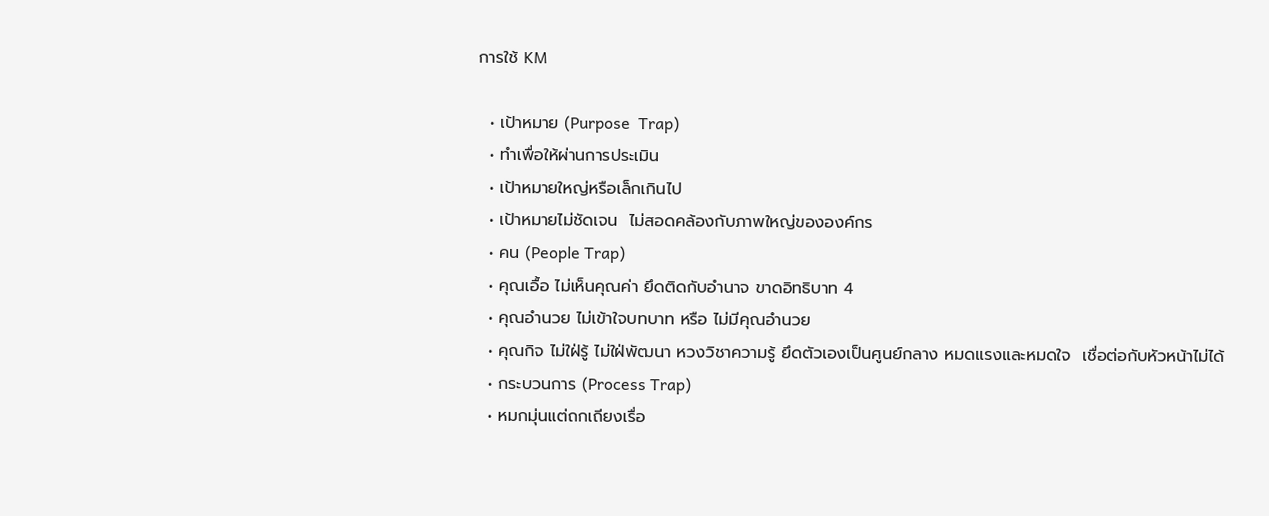การใช้ KM

  • เป้าหมาย (Purpose  Trap)
  • ทำเพื่อให้ผ่านการประเมิน
  • เป้าหมายใหญ่หรือเล็กเกินไป
  • เป้าหมายไม่ชัดเจน  ไม่สอดคล้องกับภาพใหญ่ขององค์กร
  • คน (People Trap)
  • คุณเอื้อ ไม่เห็นคุณค่า ยึดติดกับอำนาจ ขาดอิทธิบาท 4
  • คุณอำนวย ไม่เข้าใจบทบาท หรือ ไม่มีคุณอำนวย
  • คุณกิจ ไม่ใฝ่รู้ ไม่ใฝ่พัฒนา หวงวิชาความรู้ ยึดตัวเองเป็นศูนย์กลาง หมดแรงและหมดใจ  เชื่อต่อกับหัวหน้าไม่ได้
  • กระบวนการ (Process Trap)
  • หมกมุ่นแต่ถกเถียงเรื่อ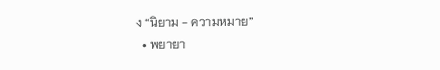ง “นิยาม - ความหมาย”
  • พยายา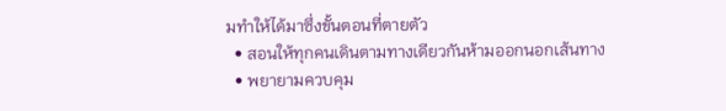มทำให้ได้มาซึ่งขั้นตอนที่ตายตัว
  • สอนให้ทุกคนเดินตามทางเดียวกันห้ามออกนอกเส้นทาง
  • พยายามควบคุม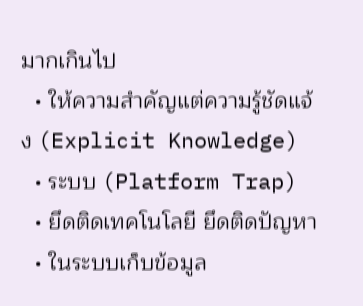มากเกินไป
  • ให้ความสำคัญแต่ความรู้ชัดแจ้ง (Explicit Knowledge)
  • ระบบ (Platform Trap)
  • ยึดติดเทคโนโลยี ยึดติดปัญหา
  • ในระบบเก็บข้อมูล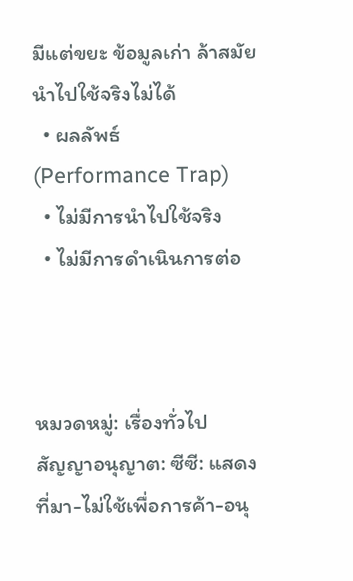มีแต่ขยะ ข้อมูลเก่า ล้าสมัย  นำไปใช้จริงไม่ได้
  • ผลลัพธ์  (Performance Trap)
  • ไม่มีการนำไปใช้จริง
  • ไม่มีการดำเนินการต่อ



หมวดหมู่: เรื่องทั่วไป
สัญญาอนุญาต: ซีซี: แสดงที่มา-ไม่ใช้เพื่อการค้า-อนุ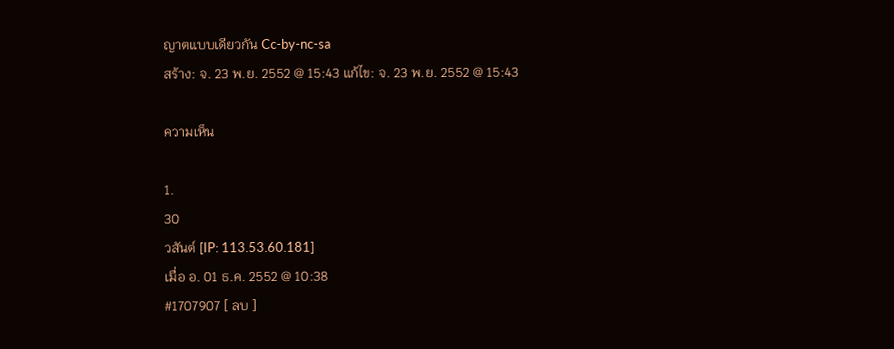ญาตแบบเดียวกัน Cc-by-nc-sa
สร้าง: จ. 23 พ.ย. 2552 @ 15:43 แก้ไข: จ. 23 พ.ย. 2552 @ 15:43

ความเห็น

1.
30
วสันต์ [IP: 113.53.60.181]
เมื่อ อ. 01 ธ.ค. 2552 @ 10:38
#1707907 [ ลบ ]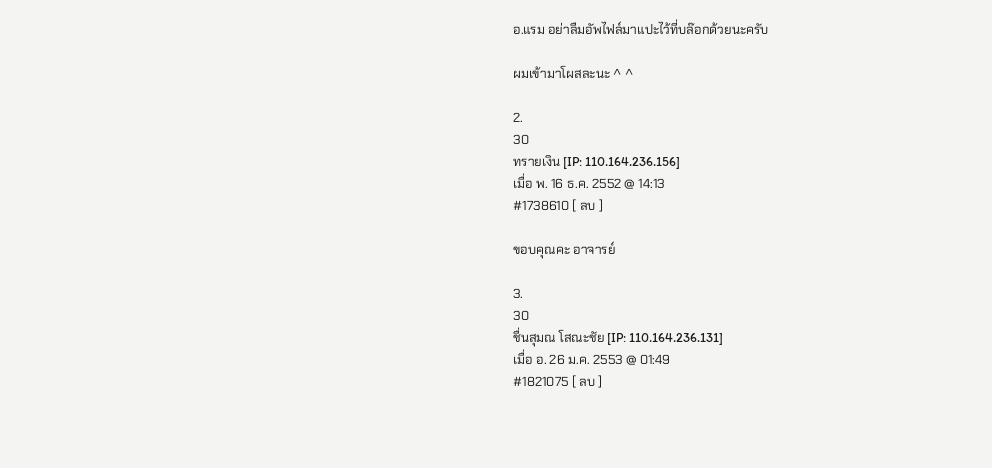อ.แรม อย่าลืมอัพไฟล์มาแปะไว้ที่บล๊อกด้วยนะครับ

ผมเข้ามาโผสละนะ ^ ^

2.
30
ทรายเงิน [IP: 110.164.236.156]
เมื่อ พ. 16 ธ.ค. 2552 @ 14:13
#1738610 [ ลบ ]

ขอบคุณคะ อาจารย์

3.
30
ชื่นสุมณ โสณะชัย [IP: 110.164.236.131]
เมื่อ อ. 26 ม.ค. 2553 @ 01:49
#1821075 [ ลบ ]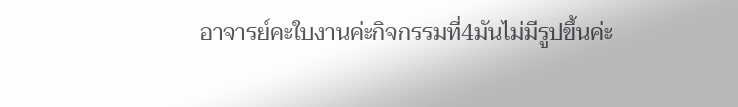อาจารย์คะใบงานค่ะกิจกรรมที่4มันไม่มีรูปขึ้นค่ะ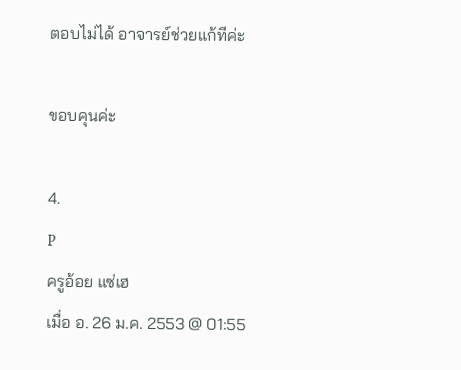ตอบไม่ได้ อาจารย์ช่วยแก้ทีค่ะ

ขอบคุนค่ะ

4.
P
ครูอ้อย แซ่เฮ
เมื่อ อ. 26 ม.ค. 2553 @ 01:55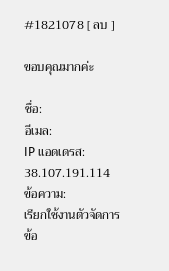#1821078 [ ลบ ]

ขอบคุณมากค่ะ

ชื่อ:
อีเมล:
IP แอดเดรส: 38.107.191.114
ข้อความ:
เรียกใช้งานตัวจัดการข้อ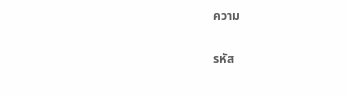ความ

รหัส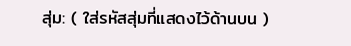สุ่ม: ( ใส่รหัสสุ่มที่แสดงไว้ด้านบน )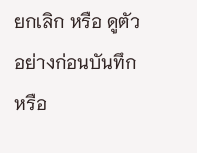ยกเลิก หรือ ดูตัวอย่างก่อนบันทึก หรือ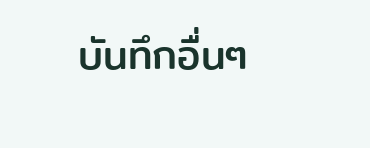บันทึกอื่นๆ